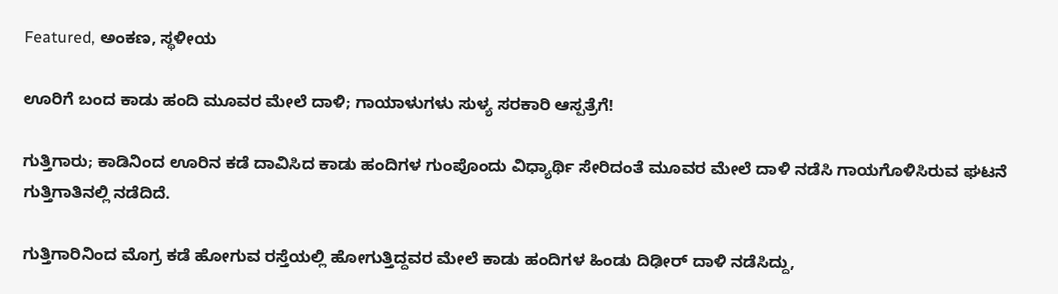Featured, ಅಂಕಣ, ಸ್ಥಳೀಯ

ಊರಿಗೆ ಬಂದ ಕಾಡು ಹಂದಿ ಮೂವರ ಮೇಲೆ ದಾಳಿ; ಗಾಯಾಳುಗಳು ಸುಳ್ಯ ಸರಕಾರಿ ಆಸ್ಪತ್ರೆಗೆ!

ಗುತ್ತಿಗಾರು; ಕಾಡಿನಿಂದ ಊರಿನ ಕಡೆ ದಾವಿಸಿದ ಕಾಡು ಹಂದಿಗಳ ಗುಂಪೊಂದು ವಿಧ್ಯಾರ್ಥಿ ಸೇರಿದಂತೆ ಮೂವರ ಮೇಲೆ ದಾಳಿ ನಡೆಸಿ ಗಾಯಗೊಳಿಸಿರುವ ಘಟನೆ ಗುತ್ತಿಗಾತಿನಲ್ಲಿ ನಡೆದಿದೆ.

ಗುತ್ತಿಗಾರಿನಿಂದ ಮೊಗ್ರ ಕಡೆ ಹೋಗುವ ರಸ್ತೆಯಲ್ಲಿ ಹೋಗುತ್ತಿದ್ದವರ ಮೇಲೆ ಕಾಡು ಹಂದಿಗಳ ಹಿಂಡು ದಿಢೀರ್ ದಾಳಿ ನಡೆಸಿದ್ದು,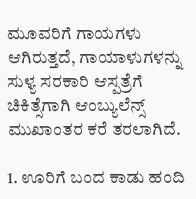ಮೂವರಿಗೆ ಗಾಯಗಳು ಆಗಿರುತ್ತದೆ, ಗಾಯಾಳುಗಳನ್ನು ಸುಳ್ಯ ಸರಕಾರಿ ಆಸ್ಪತ್ರೆಗೆ ಚಿಕಿತ್ಸೆಗಾಗಿ ಆಂಬ್ಯುಲೆನ್ಸ್ ಮುಖಾಂತರ ಕರೆ ತರಲಾಗಿದೆ.

1. ಊರಿಗೆ ಬಂದ ಕಾಡು ಹಂದಿ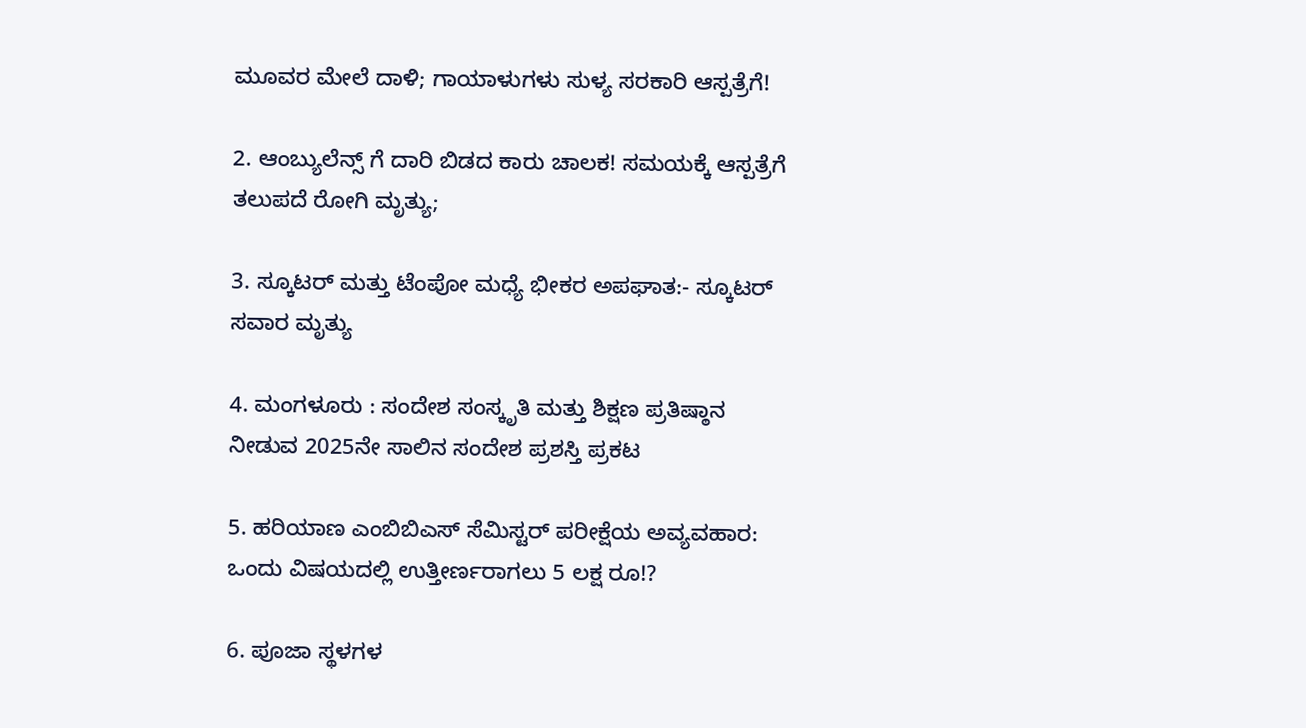ಮೂವರ ಮೇಲೆ ದಾಳಿ; ಗಾಯಾಳುಗಳು ಸುಳ್ಯ ಸರಕಾರಿ ಆಸ್ಪತ್ರೆಗೆ!

2. ಆಂಬ್ಯುಲೆನ್ಸ್ ಗೆ ದಾರಿ ಬಿಡದ ಕಾರು ಚಾಲಕ! ಸಮಯಕ್ಕೆ ಆಸ್ಪತ್ರೆಗೆ ತಲುಪದೆ ರೋಗಿ ಮೃತ್ಯು;

3. ಸ್ಕೂಟರ್ ಮತ್ತು ಟೆಂಪೋ ಮಧ್ಯೆ ಭೀಕರ ಅಪಘಾತ:- ಸ್ಕೂಟರ್ ಸವಾರ ಮೃತ್ಯು

4. ಮಂಗಳೂರು : ಸಂದೇಶ ಸಂಸ್ಕೃತಿ ಮತ್ತು ಶಿಕ್ಷಣ ಪ್ರತಿಷ್ಠಾನ ನೀಡುವ 2025ನೇ ಸಾಲಿನ ಸಂದೇಶ ಪ್ರಶಸ್ತಿ ಪ್ರಕಟ

5. ಹರಿಯಾಣ ಎಂಬಿಬಿಎಸ್ ಸೆಮಿಸ್ಟರ್ ಪರೀಕ್ಷೆಯ ಅವ್ಯವಹಾರ: ಒಂದು ವಿಷಯದಲ್ಲಿ ಉತ್ತೀರ್ಣರಾಗಲು 5 ಲಕ್ಷ ರೂ!?

6. ಪೂಜಾ ಸ್ಥಳಗಳ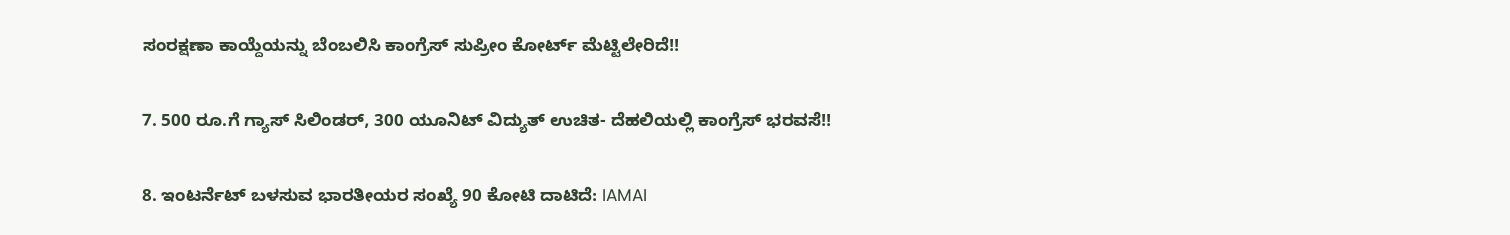ಸಂರಕ್ಷಣಾ ಕಾಯ್ದೆಯನ್ನು ಬೆಂಬಲಿಸಿ ಕಾಂಗ್ರೆಸ್ ಸುಪ್ರೀಂ ಕೋರ್ಟ್ ಮೆಟ್ಟಿಲೇರಿದೆ!!

7. 500 ರೂ.ಗೆ ಗ್ಯಾಸ್ ಸಿಲಿಂಡರ್, 300 ಯೂನಿಟ್ ವಿದ್ಯುತ್ ಉಚಿತ- ದೆಹಲಿಯಲ್ಲಿ ಕಾಂಗ್ರೆಸ್ ಭರವಸೆ!!

8. ಇಂಟರ್ನೆಟ್ ಬಳಸುವ ಭಾರತೀಯರ ಸಂಖ್ಯೆ 90 ಕೋಟಿ ದಾಟಿದೆ: IAMAI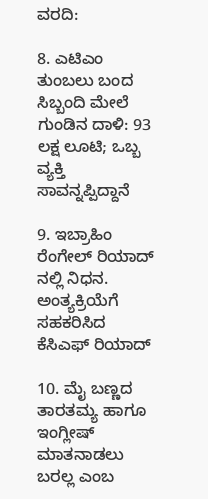ವರದಿ:

8. ಎಟಿಎಂ ತುಂಬಲು ಬಂದ ಸಿಬ್ಬಂದಿ ಮೇಲೆ ಗುಂಡಿನ ದಾಳಿ: 93 ಲಕ್ಷ ಲೂಟಿ; ಒಬ್ಬ ವ್ಯಕ್ತಿ ಸಾವನ್ನಪ್ಪಿದ್ದಾನೆ

9. ಇಬ್ರಾಹಿಂ ರೆಂಗೇಲ್‌ ರಿಯಾದ್ ನಲ್ಲಿ ನಿಧನ. ಅಂತ್ಯಕ್ರಿಯೆಗೆ ಸಹಕರಿಸಿದ ಕೆಸಿಎಫ್ ರಿಯಾದ್

10. ಮೈ ಬಣ್ಣದ ತಾರತಮ್ಯ ಹಾಗೂ ಇಂಗ್ಲೀಷ್ ಮಾತನಾಡಲು ಬರಲ್ಲ ಎಂಬ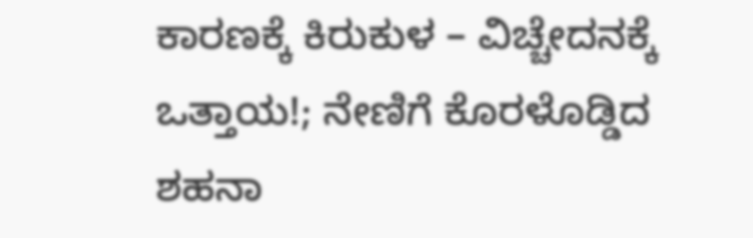ಕಾರಣಕ್ಕೆ ಕಿರುಕುಳ – ವಿಚ್ಚೇದನಕ್ಕೆ ಒತ್ತಾಯ!; ನೇಣಿಗೆ ಕೊರಳೊಡ್ಡಿದ ಶಹನಾ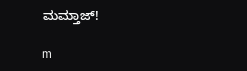ಮಮ್ತಾಜ್!

m